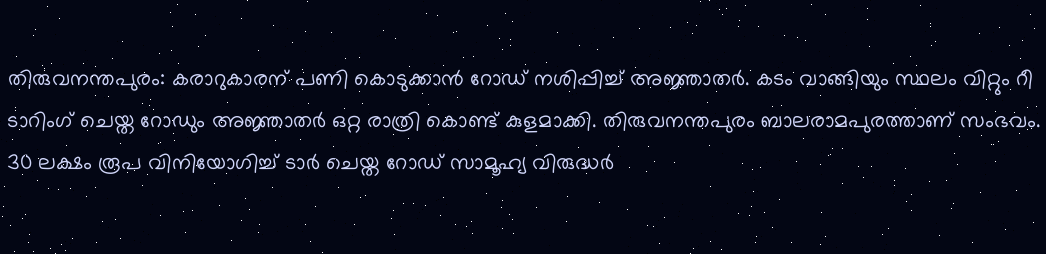തിരുവനന്തപുരം: കരാറുകാരന് പണി കൊടുക്കാൻ റോഡ് നശിപ്പിച്ച് അജ്ഞാതർ. കടം വാങ്ങിയും സ്ഥലം വിറ്റും റീ ടാറിംഗ് ചെയ്ത റോഡും അജ്ഞാതർ ഒറ്റ രാത്രി കൊണ്ട് കുളമാക്കി. തിരുവനന്തപുരം ബാലരാമപുരത്താണ് സംഭവം. 30 ലക്ഷം രൂപ വിനിയോഗിച്ച് ടാർ ചെയ്ത റോഡ് സാമൂഹ്യ വിരുദ്ധർ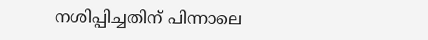നശിപ്പിച്ചതിന് പിന്നാലെ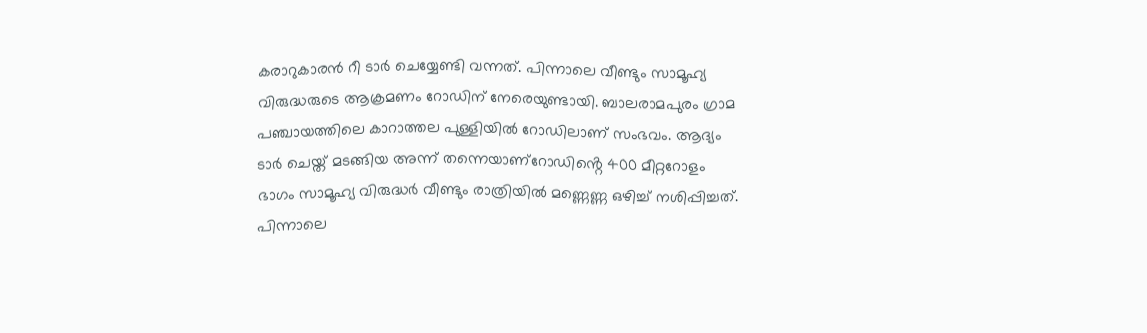കരാറുകാരൻ റീ ടാർ ചെയ്യേണ്ടി വന്നത്. പിന്നാലെ വീണ്ടും സാമൂഹ്യ വിരുദ്ധരുടെ ആക്രമണം റോഡിന് നേരെയുണ്ടായി. ബാലരാമപുരം ഗ്രാമ പഞ്ചായത്തിലെ കാറാത്തല പുള്ളിയിൽ റോഡിലാണ് സംഭവം. ആദ്യം ടാർ ചെയ്ത് മടങ്ങിയ അന്ന് തന്നെയാണ്റോഡിൻ്റെ 400 മീറ്ററോളം ഭാഗം സാമൂഹ്യ വിരുദ്ധർ വീണ്ടും രാത്രിയിൽ മണ്ണെണ്ണ ഒഴിച്ച് നശിപ്പിച്ചത്. പിന്നാലെ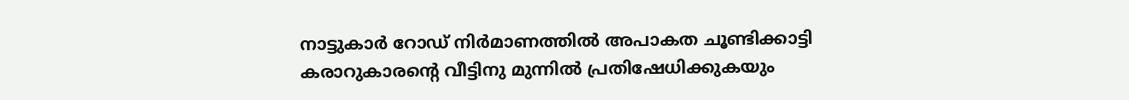നാട്ടുകാർ റോഡ് നിർമാണത്തിൽ അപാകത ചൂണ്ടിക്കാട്ടി കരാറുകാരൻ്റെ വീട്ടിനു മുന്നിൽ പ്രതിഷേധിക്കുകയും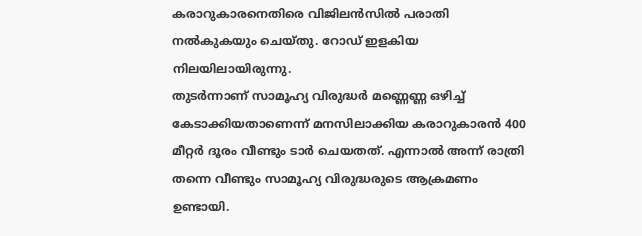കരാറുകാരനെതിരെ വിജിലൻസിൽ പരാതി നൽകുകയും ചെയ്തു. റോഡ് ഇളകിയ നിലയിലായിരുന്നു.
തുടർന്നാണ് സാമൂഹ്യ വിരുദ്ധർ മണ്ണെണ്ണ ഒഴിച്ച് കേടാക്കിയതാണെന്ന് മനസിലാക്കിയ കരാറുകാരൻ 400 മീറ്റർ ദൂരം വീണ്ടും ടാർ ചെയതത്. എന്നാൽ അന്ന് രാത്രി തന്നെ വീണ്ടും സാമൂഹ്യ വിരുദ്ധരുടെ ആക്രമണം ഉണ്ടായി.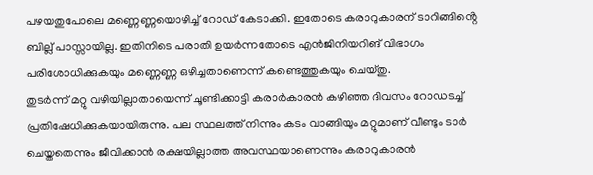പഴയതുപോലെ മണ്ണെണ്ണയൊഴിച്ച് റോഡ് കേടാക്കി. ഇതോടെ കരാറുകാരന് ടാറിങ്ങിൻ്റെ ബില്ല് പാസ്സായില്ല. ഇതിനിടെ പരാതി ഉയർന്നതോടെ എൻജിനിയറിങ് വിഭാഗം പരിശോധിക്കുകയും മണ്ണെണ്ണ ഒഴിച്ചതാണെന്ന് കണ്ടെത്തുകയും ചെയ്തു.
തുടർന്ന് മറ്റു വഴിയില്ലാതായെന്ന് ചൂണ്ടിക്കാട്ടി കരാർകാരൻ കഴിഞ്ഞ ദിവസം റോഡടച്ച് പ്രതിഷേധിക്കുകയായിരുന്നു. പല സ്ഥലത്ത് നിന്നും കടം വാങ്ങിയും മറ്റുമാണ് വീണ്ടും ടാർ ചെയ്തതെന്നും ജീവിക്കാൻ രക്ഷയില്ലാത്ത അവസ്ഥയാണെന്നും കരാറുകാരൻ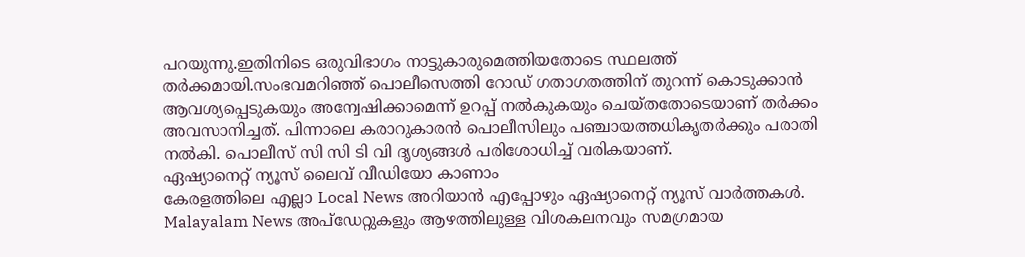പറയുന്നു.ഇതിനിടെ ഒരുവിഭാഗം നാട്ടുകാരുമെത്തിയതോടെ സ്ഥലത്ത് തർക്കമായി.സംഭവമറിഞ്ഞ് പൊലീസെത്തി റോഡ് ഗതാഗതത്തിന് തുറന്ന് കൊടുക്കാൻ ആവശ്യപ്പെടുകയും അന്വേഷിക്കാമെന്ന് ഉറപ്പ് നൽകുകയും ചെയ്തതോടെയാണ് തർക്കം അവസാനിച്ചത്. പിന്നാലെ കരാറുകാരൻ പൊലീസിലും പഞ്ചായത്തധികൃതർക്കും പരാതി നൽകി. പൊലീസ് സി സി ടി വി ദൃശ്യങ്ങൾ പരിശോധിച്ച് വരികയാണ്.
ഏഷ്യാനെറ്റ് ന്യൂസ് ലൈവ് വീഡിയോ കാണാം
കേരളത്തിലെ എല്ലാ Local News അറിയാൻ എപ്പോഴും ഏഷ്യാനെറ്റ് ന്യൂസ് വാർത്തകൾ. Malayalam News അപ്ഡേറ്റുകളും ആഴത്തിലുള്ള വിശകലനവും സമഗ്രമായ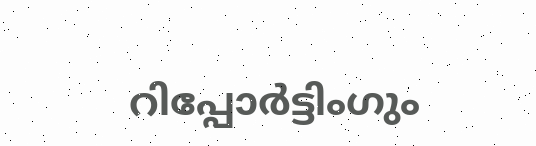റിപ്പോർട്ടിംഗും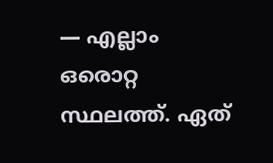— എല്ലാം ഒരൊറ്റ സ്ഥലത്ത്. ഏത്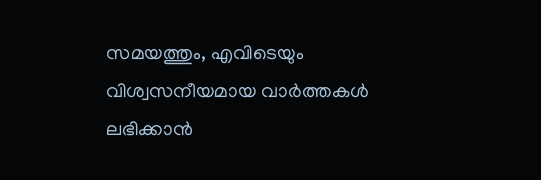സമയത്തും, എവിടെയും വിശ്വസനീയമായ വാർത്തകൾ ലഭിക്കാൻ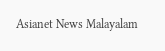Asianet News Malayalam